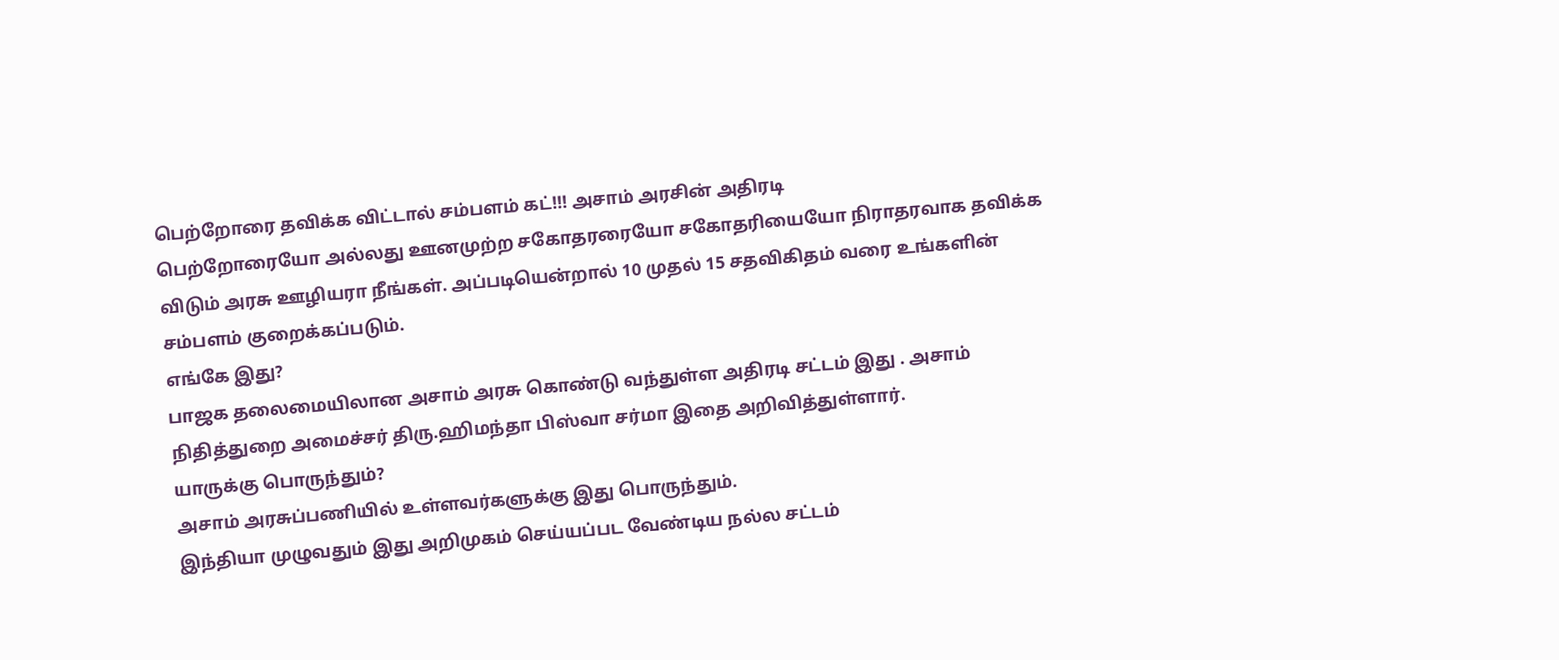பெற்றோரை தவிக்க விட்டால் சம்பளம் கட்!!! அசாம் அரசின் அதிரடி
பெற்றோரையோ அல்லது ஊனமுற்ற சகோதரரையோ சகோதரியையோ நிராதரவாக தவிக்க விடும் அரசு ஊழியரா நீங்கள். அப்படியென்றால் 10 முதல் 15 சதவிகிதம் வரை உங்களின் சம்பளம் குறைக்கப்படும்.
எங்கே இது?
பாஜக தலைமையிலான அசாம் அரசு கொண்டு வந்துள்ள அதிரடி சட்டம் இது . அசாம் நிதித்துறை அமைச்சர் திரு.ஹிமந்தா பிஸ்வா சர்மா இதை அறிவித்துள்ளார்.
யாருக்கு பொருந்தும்?
அசாம் அரசுப்பணியில் உள்ளவர்களுக்கு இது பொருந்தும்.
இந்தியா முழுவதும் இது அறிமுகம் செய்யப்பட வேண்டிய நல்ல சட்டம்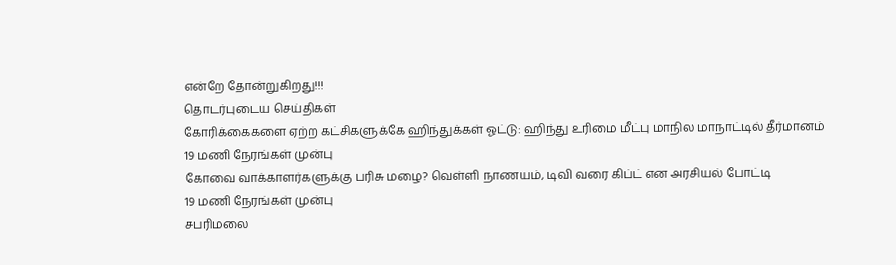என்றே தோன்றுகிறது!!!
தொடர்புடைய செய்திகள்
கோரிக்கைகளை ஏற்ற கட்சிகளுக்கே ஹிந்துக்கள் ஓட்டு: ஹிந்து உரிமை மீட்பு மாநில மாநாட்டில் தீர்மானம்
19 மணி நேரங்கள் முன்பு
கோவை வாக்காளர்களுக்கு பரிசு மழை? வெள்ளி நாணயம், டிவி வரை கிப்ட் என அரசியல் போட்டி
19 மணி நேரங்கள் முன்பு
சபரிமலை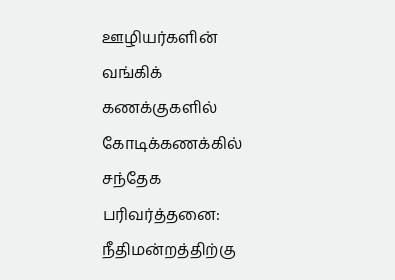ஊழியர்களின் வங்கிக் கணக்குகளில் கோடிக்கணக்கில் சந்தேக பரிவர்த்தனை: நீதிமன்றத்திற்கு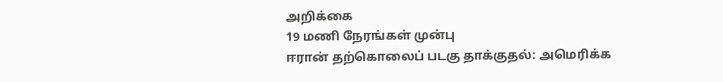அறிக்கை
19 மணி நேரங்கள் முன்பு
ஈரான் தற்கொலைப் படகு தாக்குதல்: அமெரிக்க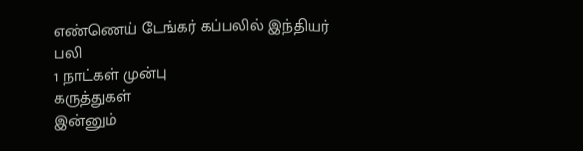எண்ணெய் டேங்கர் கப்பலில் இந்தியர் பலி
1 நாட்கள் முன்பு
கருத்துகள்
இன்னும்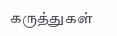கருத்துகள்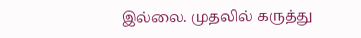இல்லை. முதலில் கருத்து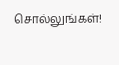சொல்லுங்கள்!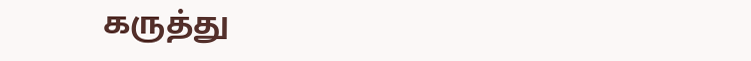கருத்து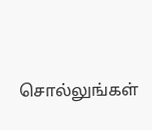சொல்லுங்கள்